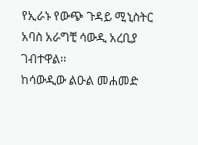የኢራኑ የውጭ ጉዳይ ሚኒስትር አባስ አራግቺ ሳውዲ አረቢያ ገብተዋል፡፡
ከሳውዲው ልዑል መሐመድ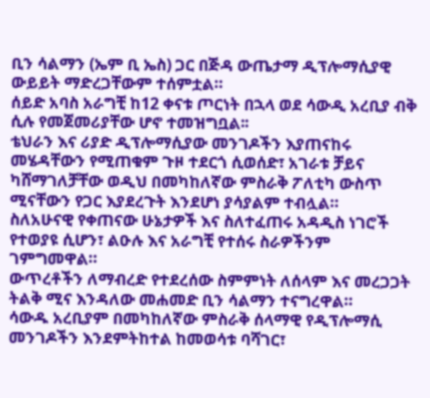ቢን ሳልማን (ኤም ቢ ኤስ) ጋር በጅዳ ውጤታማ ዲፕሎማሲያዊ ውይይት ማድረጋቸውም ተሰምቷል።
ሰይድ አባስ አራግቺ ከ12 ቀናቱ ጦርነት በኋላ ወደ ሳውዲ አረቢያ ብቅ ሲሉ የመጀመሪያቸው ሆኖ ተመዝግቧል፡፡
ቴህራን እና ሪያድ ዲፕሎማሲያው መንገዶችን እያጠናከሩ መሄዳቸውን የሚጠቁም ጉዞ ተደርጎ ሲወሰድ፣ አገራቱ ቻይና ካሸማገለቻቸው ወዲህ በመካከለኛው ምስራቅ ፖለቲካ ውስጥ ሚናቸውን የጋር እያደረጉት እንደሆነ ያሳያልም ተብሏል።
ስለአሁናዊ የቀጠናው ሁኔታዎች እና ስለተፈጠሩ አዳዲስ ነገሮች የተወያዩ ሲሆን፣ ልዑሉ እና አራግቺ የተሰሩ ስራዎችንም ገምግመዋል።
ውጥረቶችን ለማብረድ የተደረሰው ስምምነት ለሰላም እና መረጋጋት ትልቅ ሚና እንዳለው መሐመድ ቢን ሳልማን ተናግረዋል።
ሳውዱ አረቢያም በመካከለኛው ምስራቅ ሰላማዊ የዲፕሎማሲ መንገዶችን እንደምትከተል ከመወሳቱ ባሻገር፣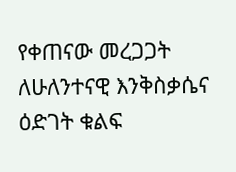የቀጠናው መረጋጋት ለሁለንተናዊ እንቅስቃሴና ዕድገት ቁልፍ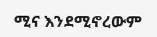ሚና እንደሚኖረውም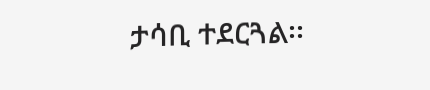ታሳቢ ተደርጓል፡፡